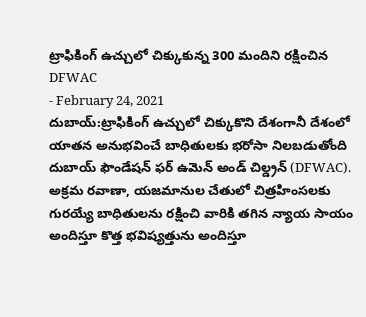ట్రాఫికింగ్ ఉచ్చులో చిక్కుకున్న 300 మందిని రక్షించిన DFWAC
- February 24, 2021
దుబాయ్:ట్రాఫికింగ్ ఉచ్చులో చిక్కుకొని దేశంగానీ దేశంలో యాతన అనుభవించే బాధితులకు భరోసా నిలబడుతోంది దుబాయ్ ఫౌండేషన్ ఫర్ ఉమెన్ అండ్ చిల్డ్రన్ (DFWAC). అక్రమ రవాణా, యజమానుల చేతులో చిత్రహింసలకు గురయ్యే బాధితులను రక్షించి వారికి తగిన న్యాయ సాయం అందిస్తూ కొత్త భవిష్యత్తును అందిస్తూ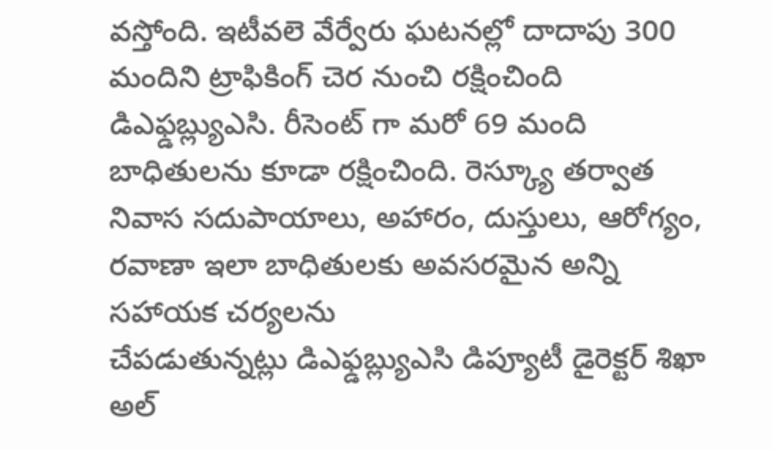వస్తోంది. ఇటీవలె వేర్వేరు ఘటనల్లో దాదాపు 300 మందిని ట్రాఫికింగ్ చెర నుంచి రక్షించింది డిఎఫ్డబ్ల్యుఎసి. రీసెంట్ గా మరో 69 మంది బాధితులను కూడా రక్షించింది. రెస్క్యూ తర్వాత నివాస సదుపాయాలు, అహారం, దుస్తులు, ఆరోగ్యం, రవాణా ఇలా బాధితులకు అవసరమైన అన్ని సహాయక చర్యలను
చేపడుతున్నట్లు డిఎఫ్డబ్ల్యుఎసి డిప్యూటీ డైరెక్టర్ శిఖా అల్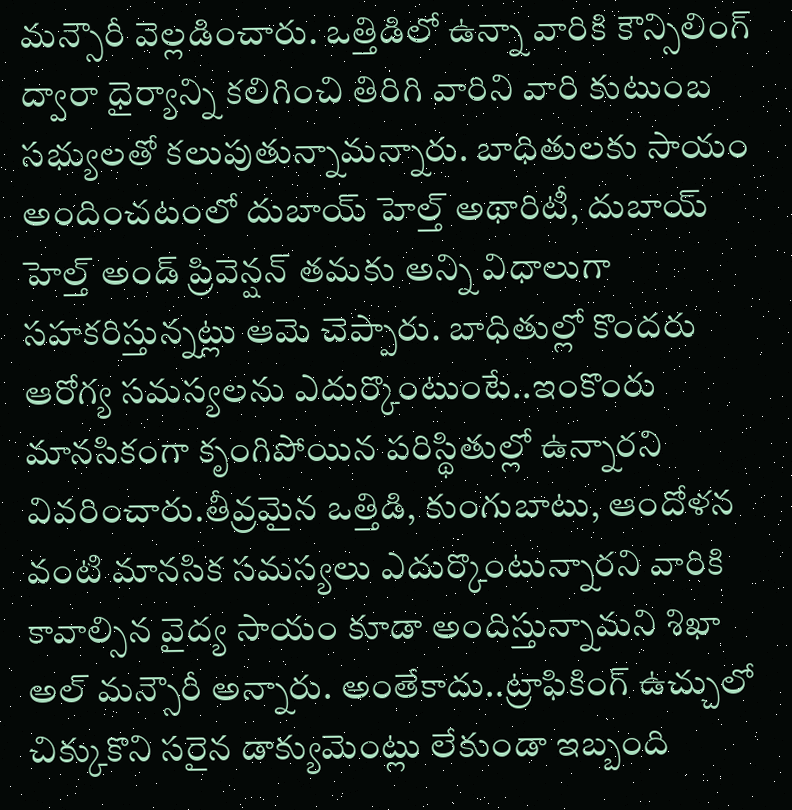మన్సౌరీ వెల్లడించారు. ఒత్తిడిలో ఉన్నా వారికి కౌన్సిలింగ్ ద్వారా ధైర్యాన్ని కలిగించి తిరిగి వారిని వారి కుటుంబ సభ్యులతో కలుపుతున్నామన్నారు. బాధితులకు సాయం అందించటంలో దుబాయ్ హెల్త్ అథారిటీ, దుబాయ్ హెల్త్ అండ్ ప్రివెన్షన్ తమకు అన్ని విధాలుగా సహకరిస్తున్నట్లు ఆమె చెప్పారు. బాధితుల్లో కొందరు ఆరోగ్య సమస్యలను ఎదుర్కొంటుంటే..ఇంకొంరు మానసికంగా కృంగిపోయిన పరిస్థితుల్లో ఉన్నారని వివరించారు.తీవ్రమైన ఒత్తిడి, కుంగుబాటు, ఆందోళన వంటి మానసిక సమస్యలు ఎదుర్కొంటున్నారని వారికి కావాల్సిన వైద్య సాయం కూడా అందిస్తున్నామని శిఖా అల్ మన్సౌరీ అన్నారు. అంతేకాదు..ట్రాఫికింగ్ ఉచ్చులో చిక్కుకొని సరైన డాక్యుమెంట్లు లేకుండా ఇబ్బంది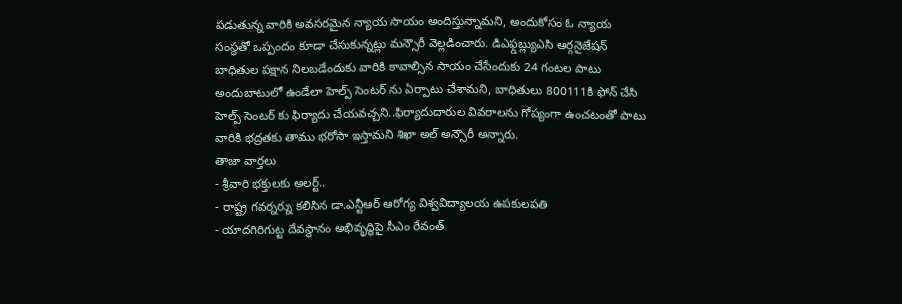పడుతున్న వారికి అవసరమైన న్యాయ సాయం అందిస్తున్నామని, అందుకోసం ఓ న్యాయ సంస్థతో ఒప్పందం కూడా చేసుకున్నట్లు మన్సౌరీ వెల్లడించారు. డిఎఫ్డబ్ల్యుఎసి ఆర్గనైజేషన్ బాధితుల పక్షాన నిలబడేందుకు వారికి కావాల్సిన సాయం చేసేందుకు 24 గంటల పాటు అందుబాటులో ఉండేలా హెల్ప్ సెంటర్ ను ఏర్పాటు చేశామని, బాధితులు 800111కి ఫోన్ చేసి హెల్ప్ సెంటర్ కు ఫిర్యాదు చేయవచ్చని..ఫిర్యాదుదారుల వివరాలను గోప్యంగా ఉంచటంతో పాటు వారికి భద్రతకు తాము భరోసా ఇస్తామని శిఖా అల్ అన్సౌరీ అన్నారు.
తాజా వార్తలు
- శ్రీవారి భక్తులకు అలర్ట్..
- రాష్ట్ర గవర్నర్ను కలిసిన డా.ఎన్టీఆర్ ఆరోగ్య విశ్వవిద్యాలయ ఉపకులపతి
- యాదగిరిగుట్ట దేవస్థానం అభివృద్ధిపై సీఎం రేవంత్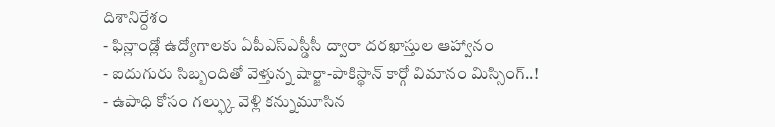దిశానిర్దేశం
- ఫిన్లాండ్లో ఉద్యోగాలకు ఏపీఎస్ఎస్డీసీ ద్వారా దరఖాస్తుల ఆహ్వానం
- ఐదుగురు సిబ్బందితో వెళ్తున్న షార్జా-పాకిస్థాన్ కార్గో విమానం మిస్సింగ్..!
- ఉపాధి కోసం గల్ఫ్కు వెళ్లి కన్నుమూసిన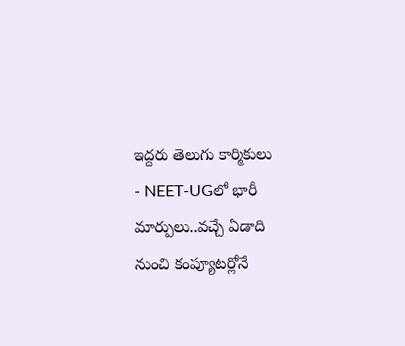ఇద్దరు తెలుగు కార్మికులు
- NEET-UGలో భారీ మార్పులు..వచ్చే ఏడాది నుంచి కంప్యూటర్లోనే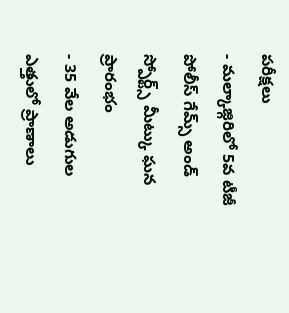పరీక్షలు
- మల్కాజ్గిరిలో 5వ టీజీ పోలీస్ గేమ్స్ అండ్ స్పోర్ట్స్ మీట్కు ఘన ప్రారంభం
- 35 వేల అడుగుల ఎత్తులో ప్రాణాలు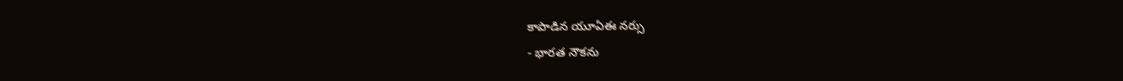కాపాడిన యూఏఈ నర్సు
- భారత నౌకను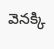వెనక్కి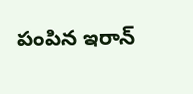పంపిన ఇరాన్